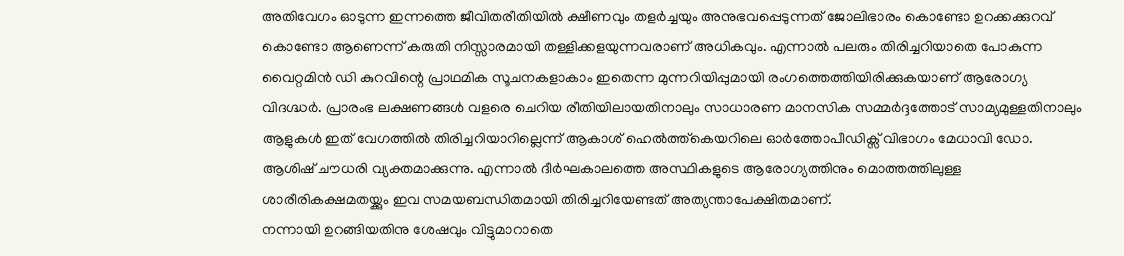അതിവേഗം ഓടുന്ന ഇന്നത്തെ ജീവിതരീതിയിൽ ക്ഷീണവും തളർച്ചയും അനുഭവപ്പെടുന്നത് ജോലിഭാരം കൊണ്ടോ ഉറക്കക്കുറവ് കൊണ്ടോ ആണെന്ന് കരുതി നിസ്സാരമായി തള്ളിക്കളയുന്നവരാണ് അധികവും. എന്നാൽ പലരും തിരിച്ചറിയാതെ പോകുന്ന വൈറ്റമിൻ ഡി കുറവിന്റെ പ്രാഥമിക സൂചനകളാകാം ഇതെന്ന മുന്നറിയിപ്പുമായി രംഗത്തെത്തിയിരിക്കുകയാണ് ആരോഗ്യ വിദഗ്ദ്ധർ. പ്രാരംഭ ലക്ഷണങ്ങൾ വളരെ ചെറിയ രീതിയിലായതിനാലും സാധാരണ മാനസിക സമ്മർദ്ദത്തോട് സാമ്യമുള്ളതിനാലും ആളുകൾ ഇത് വേഗത്തിൽ തിരിച്ചറിയാറില്ലെന്ന് ആകാശ് ഹെൽത്ത്കെയറിലെ ഓർത്തോപീഡിക്സ് വിഭാഗം മേധാവി ഡോ. ആശിഷ് ചൗധരി വ്യക്തമാക്കുന്നു. എന്നാൽ ദീർഘകാലത്തെ അസ്ഥികളുടെ ആരോഗ്യത്തിനും മൊത്തത്തിലുള്ള ശാരീരികക്ഷമതയ്ക്കും ഇവ സമയബന്ധിതമായി തിരിച്ചറിയേണ്ടത് അത്യന്താപേക്ഷിതമാണ്.
നന്നായി ഉറങ്ങിയതിനു ശേഷവും വിട്ടുമാറാതെ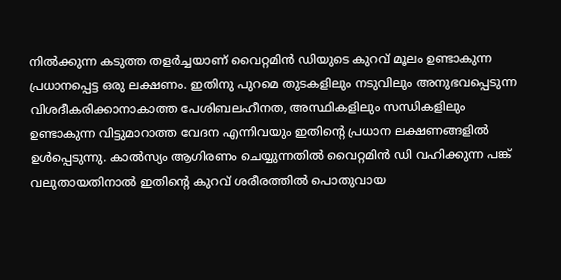നിൽക്കുന്ന കടുത്ത തളർച്ചയാണ് വൈറ്റമിൻ ഡിയുടെ കുറവ് മൂലം ഉണ്ടാകുന്ന പ്രധാനപ്പെട്ട ഒരു ലക്ഷണം. ഇതിനു പുറമെ തുടകളിലും നടുവിലും അനുഭവപ്പെടുന്ന വിശദീകരിക്കാനാകാത്ത പേശിബലഹീനത, അസ്ഥികളിലും സന്ധികളിലും ഉണ്ടാകുന്ന വിട്ടുമാറാത്ത വേദന എന്നിവയും ഇതിന്റെ പ്രധാന ലക്ഷണങ്ങളിൽ ഉൾപ്പെടുന്നു. കാൽസ്യം ആഗിരണം ചെയ്യുന്നതിൽ വൈറ്റമിൻ ഡി വഹിക്കുന്ന പങ്ക് വലുതായതിനാൽ ഇതിന്റെ കുറവ് ശരീരത്തിൽ പൊതുവായ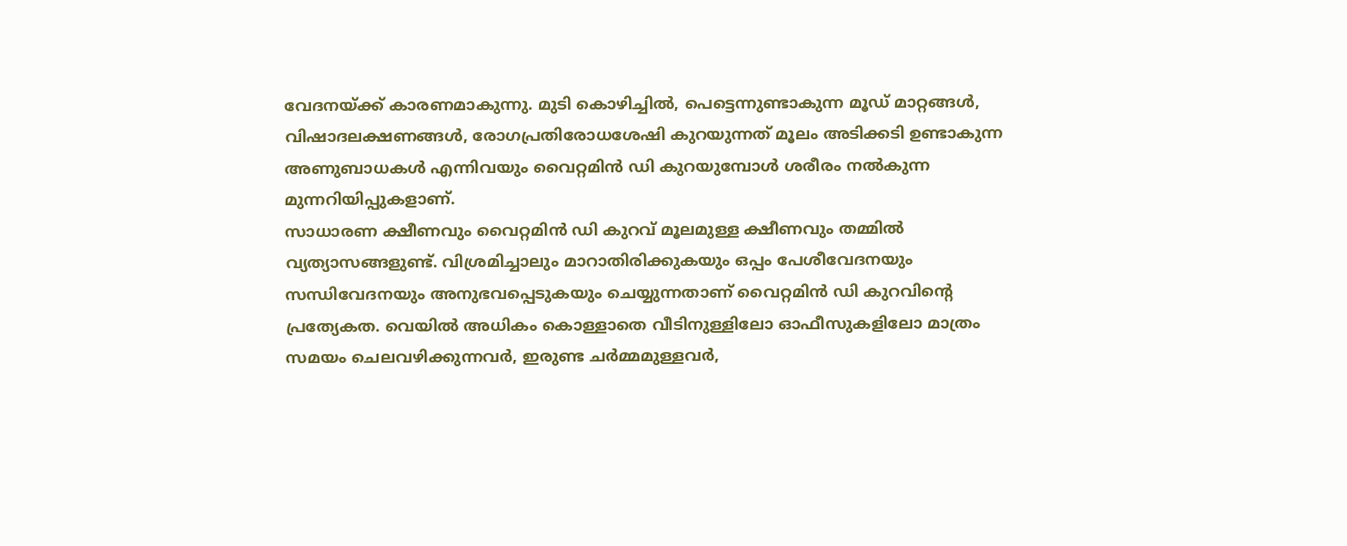വേദനയ്ക്ക് കാരണമാകുന്നു. മുടി കൊഴിച്ചിൽ, പെട്ടെന്നുണ്ടാകുന്ന മൂഡ് മാറ്റങ്ങൾ, വിഷാദലക്ഷണങ്ങൾ, രോഗപ്രതിരോധശേഷി കുറയുന്നത് മൂലം അടിക്കടി ഉണ്ടാകുന്ന അണുബാധകൾ എന്നിവയും വൈറ്റമിൻ ഡി കുറയുമ്പോൾ ശരീരം നൽകുന്ന മുന്നറിയിപ്പുകളാണ്.
സാധാരണ ക്ഷീണവും വൈറ്റമിൻ ഡി കുറവ് മൂലമുള്ള ക്ഷീണവും തമ്മിൽ വ്യത്യാസങ്ങളുണ്ട്. വിശ്രമിച്ചാലും മാറാതിരിക്കുകയും ഒപ്പം പേശീവേദനയും സന്ധിവേദനയും അനുഭവപ്പെടുകയും ചെയ്യുന്നതാണ് വൈറ്റമിൻ ഡി കുറവിന്റെ പ്രത്യേകത. വെയിൽ അധികം കൊള്ളാതെ വീടിനുള്ളിലോ ഓഫീസുകളിലോ മാത്രം സമയം ചെലവഴിക്കുന്നവർ, ഇരുണ്ട ചർമ്മമുള്ളവർ,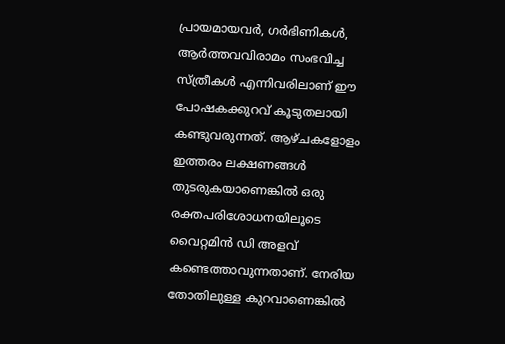പ്രായമായവർ, ഗർഭിണികൾ, ആർത്തവവിരാമം സംഭവിച്ച സ്ത്രീകൾ എന്നിവരിലാണ് ഈ പോഷകക്കുറവ് കൂടുതലായി കണ്ടുവരുന്നത്. ആഴ്ചകളോളം ഇത്തരം ലക്ഷണങ്ങൾ തുടരുകയാണെങ്കിൽ ഒരു രക്തപരിശോധനയിലൂടെ വൈറ്റമിൻ ഡി അളവ് കണ്ടെത്താവുന്നതാണ്. നേരിയ തോതിലുള്ള കുറവാണെങ്കിൽ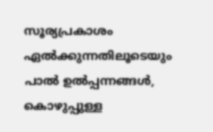സൂര്യപ്രകാശം ഏൽക്കുന്നതിലൂടെയും പാൽ ഉൽപ്പന്നങ്ങൾ, കൊഴുപ്പുള്ള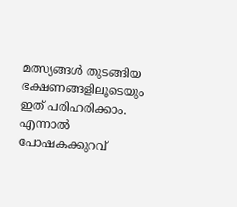മത്സ്യങ്ങൾ തുടങ്ങിയ ഭക്ഷണങ്ങളിലൂടെയും ഇത് പരിഹരിക്കാം. എന്നാൽ പോഷകക്കുറവ്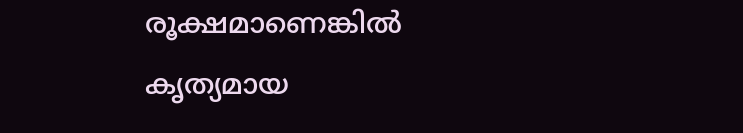രൂക്ഷമാണെങ്കിൽ കൃത്യമായ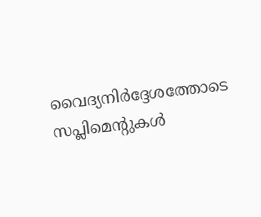വൈദ്യനിർദ്ദേശത്തോടെ സപ്ലിമെന്റുകൾ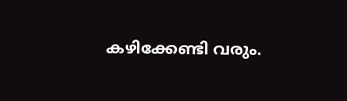കഴിക്കേണ്ടി വരും.